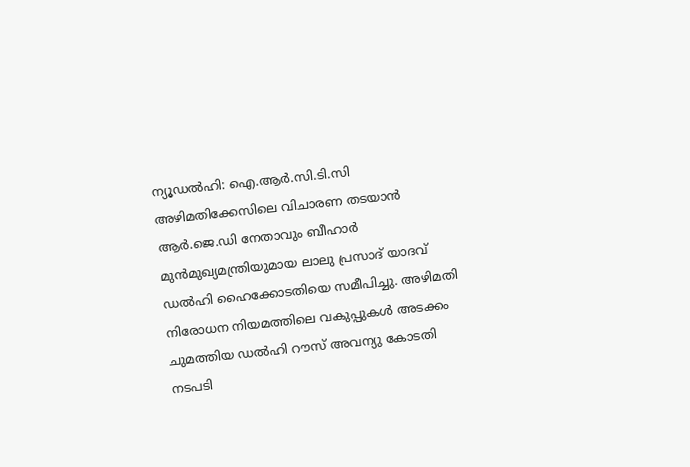ന്യൂഡൽഹി: ഐ.ആർ.സി.ടി.സി അഴിമതിക്കേസിലെ വിചാരണ തടയാൻ ആർ.ജെ.ഡി നേതാവും ബീഹാർ മുൻമുഖ്യമന്ത്രിയുമായ ലാലു പ്രസാദ് യാദവ് ഡൽഹി ഹൈക്കോടതിയെ സമീപിച്ചു. അഴിമതി നിരോധന നിയമത്തിലെ വകുപ്പുകൾ അടക്കം ചുമത്തിയ ഡൽഹി റൗസ് അവന്യു കോടതി നടപടി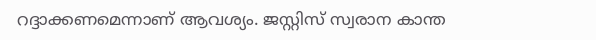റദ്ദാക്കണമെന്നാണ് ആവശ്യം. ജസ്റ്റിസ് സ്വരാന കാന്ത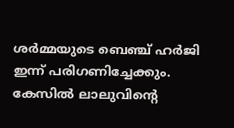ശർമ്മയുടെ ബെഞ്ച് ഹർജി ഇന്ന് പരിഗണിച്ചേക്കും. കേസിൽ ലാലുവിന്റെ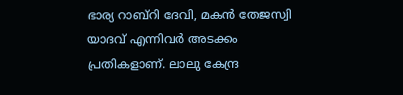ഭാര്യ റാബ്റി ദേവി, മകൻ തേജസ്വി യാദവ് എന്നിവർ അടക്കം പ്രതികളാണ്. ലാലു കേന്ദ്ര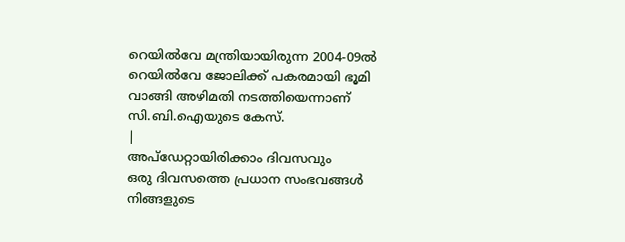റെയിൽവേ മന്ത്രിയായിരുന്ന 2004-09ൽ റെയിൽവേ ജോലിക്ക് പകരമായി ഭൂമി വാങ്ങി അഴിമതി നടത്തിയെന്നാണ് സി.ബി.ഐയുടെ കേസ്.
|
അപ്ഡേറ്റായിരിക്കാം ദിവസവും
ഒരു ദിവസത്തെ പ്രധാന സംഭവങ്ങൾ നിങ്ങളുടെ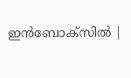ഇൻബോക്സിൽ |